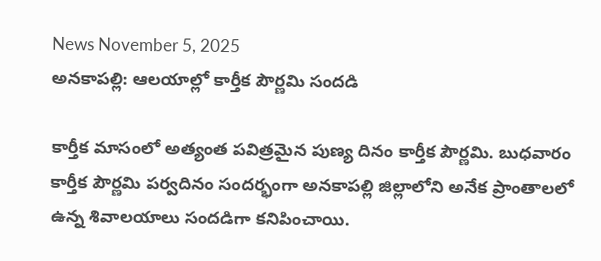News November 5, 2025
అనకాపల్లి: ఆలయాల్లో కార్తీక పౌర్ణమి సందడి

కార్తీక మాసంలో అత్యంత పవిత్రమైన పుణ్య దినం కార్తీక పౌర్ణమి. బుధవారం కార్తీక పౌర్ణమి పర్వదినం సందర్భంగా అనకాపల్లి జిల్లాలోని అనేక ప్రాంతాలలో ఉన్న శివాలయాలు సందడిగా కనిపించాయి.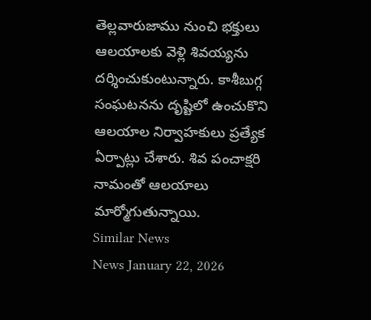తెల్లవారుజాము నుంచి భక్తులు ఆలయాలకు వెళ్లి శివయ్యను దర్శించుకుంటున్నారు. కాశీబుగ్గ సంఘటనను దృష్టిలో ఉంచుకొని ఆలయాల నిర్వాహకులు ప్రత్యేక ఏర్పాట్లు చేశారు. శివ పంచాక్షరి నామంతో ఆలయాలు
మార్మోగుతున్నాయి.
Similar News
News January 22, 2026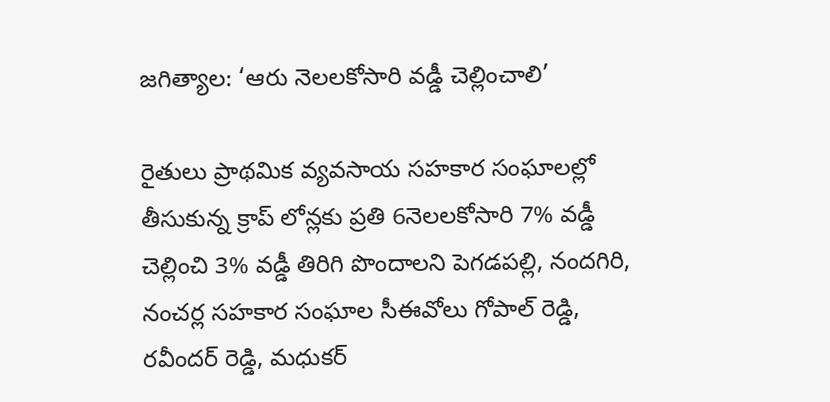జగిత్యాల: ‘ఆరు నెలలకోసారి వడ్డీ చెల్లించాలి’

రైతులు ప్రాథమిక వ్యవసాయ సహకార సంఘాలల్లో తీసుకున్న క్రాప్ లోన్లకు ప్రతి 6నెలలకోసారి 7% వడ్డీ చెల్లించి 3% వడ్డీ తిరిగి పొందాలని పెగడపల్లి, నందగిరి, నంచర్ల సహకార సంఘాల సీఈవోలు గోపాల్ రెడ్డి, రవీందర్ రెడ్డి, మధుకర్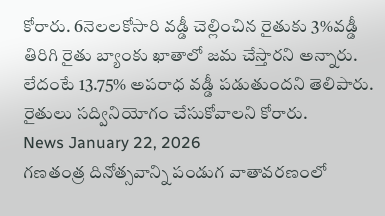కోరారు. 6నెలలకోసారి వడ్డీ చెల్లించిన రైతుకు 3%వడ్డీ తిరిగి రైతు బ్యాంకు ఖాతాలో జమ చేస్తారని అన్నారు. లేదంటే 13.75% అపరాధ వడ్డీ పడుతుందని తెలిపారు. రైతులు సద్వినియోగం చేసుకోవాలని కోరారు.
News January 22, 2026
గణతంత్ర దినోత్సవాన్ని పండుగ వాతావరణంలో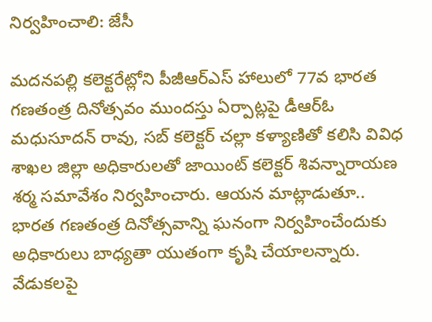నిర్వహించాలి: జేసీ

మదనపల్లి కలెక్టరేట్లోని పీజీఆర్ఎస్ హాలులో 77వ భారత గణతంత్ర దినోత్సవం ముందస్తు ఏర్పాట్లపై డీఆర్ఓ మధుసూదన్ రావు, సబ్ కలెక్టర్ చల్లా కళ్యాణితో కలిసి వివిధ శాఖల జిల్లా అధికారులతో జాయింట్ కలెక్టర్ శివన్నారాయణ శర్మ సమావేశం నిర్వహించారు. ఆయన మాట్లాడుతూ.. భారత గణతంత్ర దినోత్సవాన్ని ఘనంగా నిర్వహించేందుకు అధికారులు బాధ్యతా యుతంగా కృషి చేయాలన్నారు. వేడుకలపై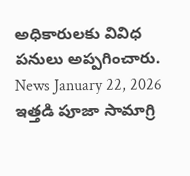అధికారులకు వివిధ పనులు అప్పగించారు.
News January 22, 2026
ఇత్తడి పూజా సామాగ్రి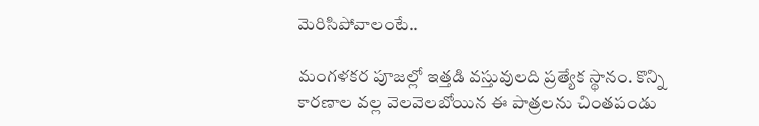మెరిసిపోవాలంటే..

మంగళకర పూజల్లో ఇత్తడి వస్తువులది ప్రత్యేక స్థానం. కొన్ని కారణాల వల్ల వెలవెలబోయిన ఈ పాత్రలను చింతపండు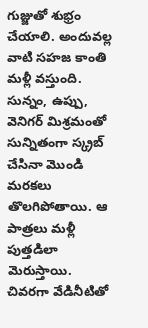గుజ్జుతో శుభ్రం చేయాలి. అందువల్ల వాటి సహజ కాంతి మళ్లీ వస్తుంది. సున్నం, ఉప్పు, వెనిగర్ మిశ్రమంతో సున్నితంగా స్క్రబ్ చేసినా మొండి మరకలు తొలగిపోతాయి. ఆ పాత్రలు మళ్లీ పుత్తడిలా మెరుస్తాయి. చివరగా వేడినీటితో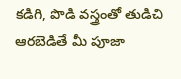కడిగి, పొడి వస్త్రంతో తుడిచి ఆరబెడితే మీ పూజా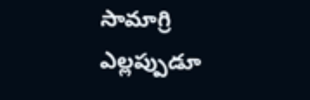సామాగ్రి ఎల్లప్పుడూ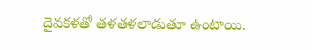దైవకళతో తళతళలాడుతూ ఉంటాయి.